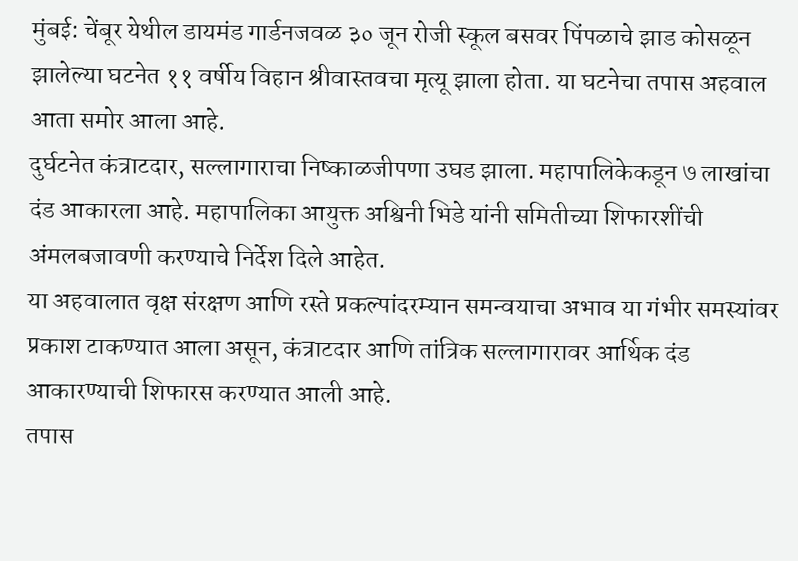मुंबई: चेंबूर येथील डायमंड गार्डनजवळ ३० जून रोजी स्कूल बसवर पिंपळाचे झाड कोसळून झालेल्या घटनेत ११ वर्षीय विहान श्रीवास्तवचा मृत्यू झाला होता. या घटनेचा तपास अहवाल आता समोर आला आहे.
दुर्घटनेत कंत्राटदार, सल्लागाराचा निष्काळजीपणा उघड झाला. महापालिकेकडून ७ लाखांचा दंड आकारला आहे. महापालिका आयुक्त अश्विनी भिडे यांनी समितीच्या शिफारशींची अंमलबजावणी करण्याचे निर्देश दिले आहेत.
या अहवालात वृक्ष संरक्षण आणि रस्ते प्रकल्पांदरम्यान समन्वयाचा अभाव या गंभीर समस्यांवर प्रकाश टाकण्यात आला असून, कंत्राटदार आणि तांत्रिक सल्लागारावर आर्थिक दंड आकारण्याची शिफारस करण्यात आली आहे.
तपास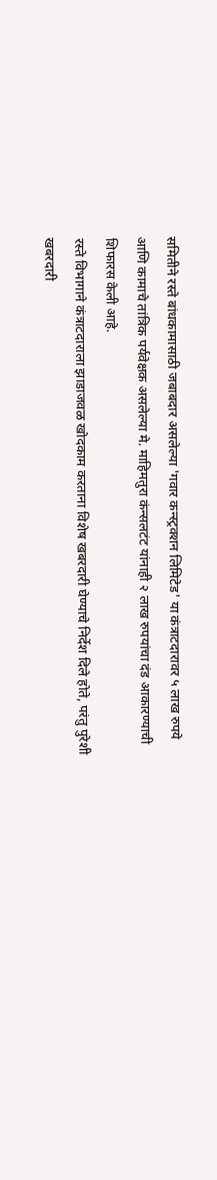समितीने रस्ते बांधकामासाठी जबाबदार असलेल्या 'गवार कन्स्ट्रक्शन लिमिटेड' या कंत्राटदारावर ५ लाख रुपये आणि कामाचे तांत्रिक पर्यवेक्षक असलेल्या मे. माहिमतुरा कंन्सलटंट यांनाही २ लाख रुपयांचा दंड आकारण्याची शिफारस केली आहे.
रस्ते विभागाने कंत्राटदाराला झाडाजवळ खोदकाम करताना विशेष खबरदारी घेण्याचे निर्देश दिले होते, परंतु पुरेशी खबरदारी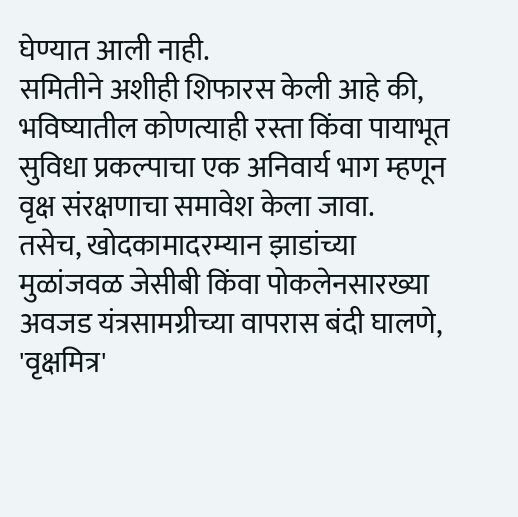घेण्यात आली नाही.
समितीने अशीही शिफारस केली आहे की, भविष्यातील कोणत्याही रस्ता किंवा पायाभूत सुविधा प्रकल्पाचा एक अनिवार्य भाग म्हणून वृक्ष संरक्षणाचा समावेश केला जावा.
तसेच, खोदकामादरम्यान झाडांच्या मुळांजवळ जेसीबी किंवा पोकलेनसारख्या अवजड यंत्रसामग्रीच्या वापरास बंदी घालणे, 'वृक्षमित्र'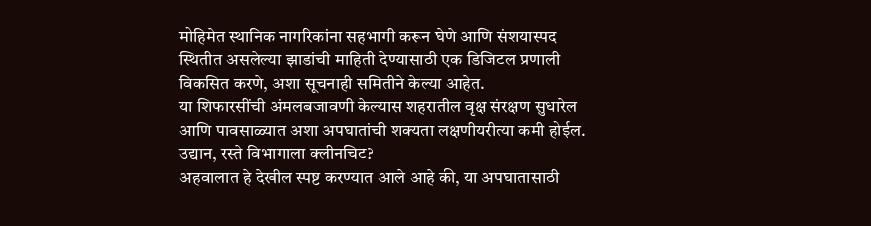मोहिमेत स्थानिक नागरिकांना सहभागी करून घेणे आणि संशयास्पद स्थितीत असलेल्या झाडांची माहिती देण्यासाठी एक डिजिटल प्रणाली विकसित करणे, अशा सूचनाही समितीने केल्या आहेत.
या शिफारसींची अंमलबजावणी केल्यास शहरातील वृक्ष संरक्षण सुधारेल आणि पावसाळ्यात अशा अपघातांची शक्यता लक्षणीयरीत्या कमी होईल.
उद्यान, रस्ते विभागाला क्लीनचिट?
अहवालात हे देखील स्पष्ट करण्यात आले आहे की, या अपघातासाठी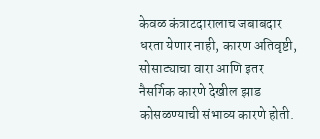केवळ कंत्राटदारालाच जबाबदार धरता येणार नाही, कारण अतिवृष्टी, सोसाट्याचा वारा आणि इतर नैसर्गिक कारणे देखील झाड कोसळण्याची संभाव्य कारणे होती.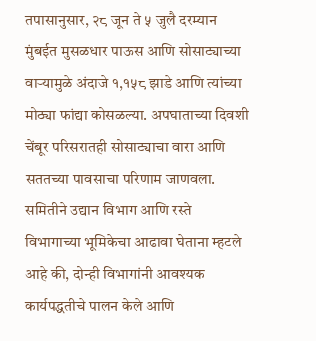तपासानुसार, २८ जून ते ५ जुलै दरम्यान मुंबईत मुसळधार पाऊस आणि सोसाट्याच्या वाऱ्यामुळे अंदाजे १,१५८ झाडे आणि त्यांच्या मोठ्या फांद्या कोसळल्या. अपघाताच्या दिवशी चेंबूर परिसरातही सोसाट्याचा वारा आणि सततच्या पावसाचा परिणाम जाणवला.
समितीने उद्यान विभाग आणि रस्ते विभागाच्या भूमिकेचा आढावा घेताना म्हटले आहे की, दोन्ही विभागांनी आवश्यक कार्यपद्धतीचे पालन केले आणि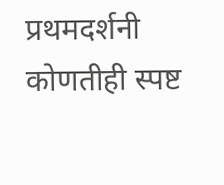प्रथमदर्शनी कोणतीही स्पष्ट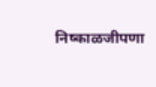निष्काळजीपणा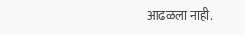आढळला नाही.